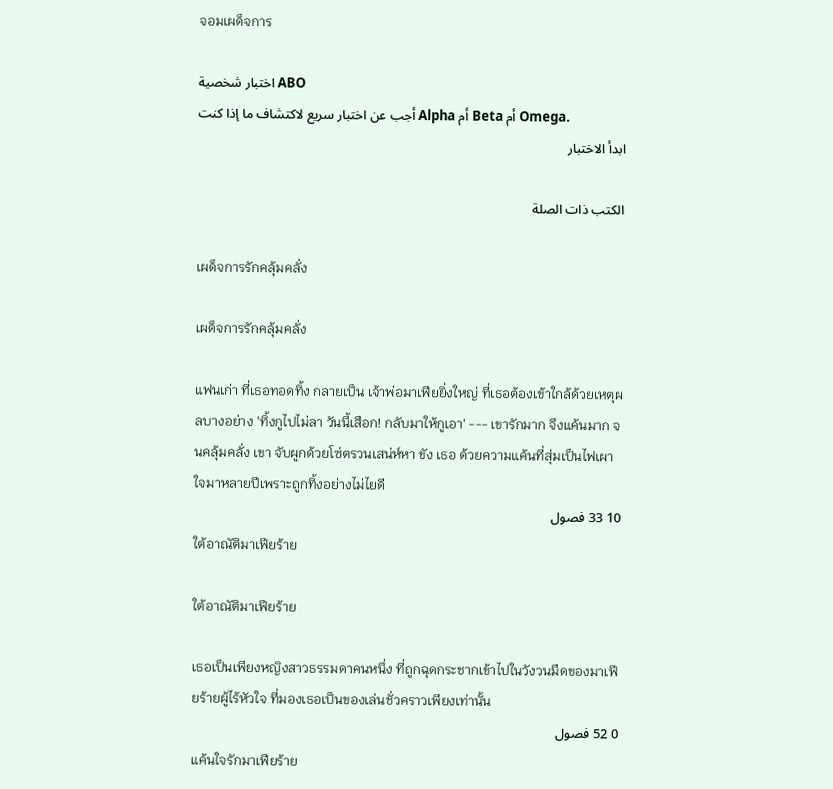จอมเผด็จการ

اختبار شخصية ABO
أجب عن اختبار سريع لاكتشاف ما إذا كنت Alpha أم Beta أم Omega.
ابدأ الاختبار

الكتب ذات الصلة

เผด็จการรักคลุ้มคลั่ง

เผด็จการรักคลุ้มคลั่ง

แฟนเก่า ที่เธอทอดทิ้ง กลายเป็น เจ้าพ่อมาเฟียยิ่งใหญ่ ที่เธอต้องเข้าใกล้ด้วยเหตุผลบางอย่าง 'ทิ้งกูไปไม่ลา วันนี้เสือก! กลับมาให้กูเอา' --- เขารักมาก จึงแค้นมาก จนคลุ้มคลั่ง เขา จับผูกด้วยโซ่ตรวนเสน่ห์หา ขัง เธอ ด้วยความแค้นที่สุ่มเป็นไฟเผาใจมาหลายปีเพราะถูกทิ้งอย่างไม่ไยดี
10 33 فصول
ใต้อาณัติมาเฟียร้าย

ใต้อาณัติมาเฟียร้าย

เธอเป็นเพียงหญิงสาวธรรมดาคนหนึ่ง ที่ถูกฉุดกระชากเข้าไปในวังวนมืดของมาเฟียร้ายผู้ไร้หัวใจ ที่มองเธอเป็นของเล่นชั่วคราวเพียงเท่านั้น
0 52 فصول
แค้นใจรักมาเฟียร้าย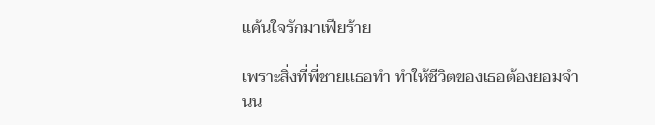แค้นใจรักมาเฟียร้าย

เพราะสิ่งที่พี่ชายเเธอทำ ทำให้ชีวิตของเธอต้องยอมจำนน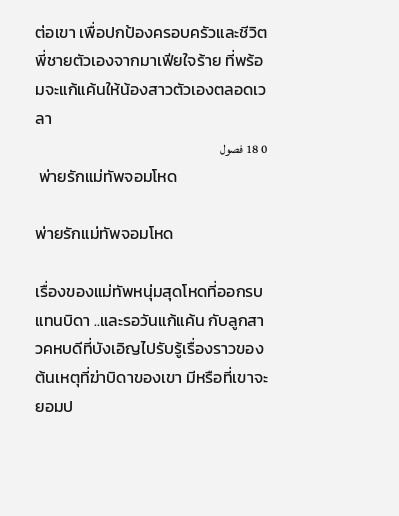ต่อเขา เพื่อปกป้องครอบครัวและชีวิตพี่ชายตัวเองจากมาเฟียใจร้าย ที่พร้อมจะแก้แค้นให้น้องสาวตัวเองตลอดเวลา
0 18 فصول
 พ่ายรักแม่ทัพจอมโหด

พ่ายรักแม่ทัพจอมโหด

เรื่องของแม่ทัพหนุ่มสุดโหดที่ออกรบแทนบิดา ..และรอวันแก้แค้น กับลูกสาวคหบดีที่บังเอิญไปรับรู้เรื่องราวของต้นเหตุที่ฆ่าบิดาของเขา มีหรือที่เขาจะยอมป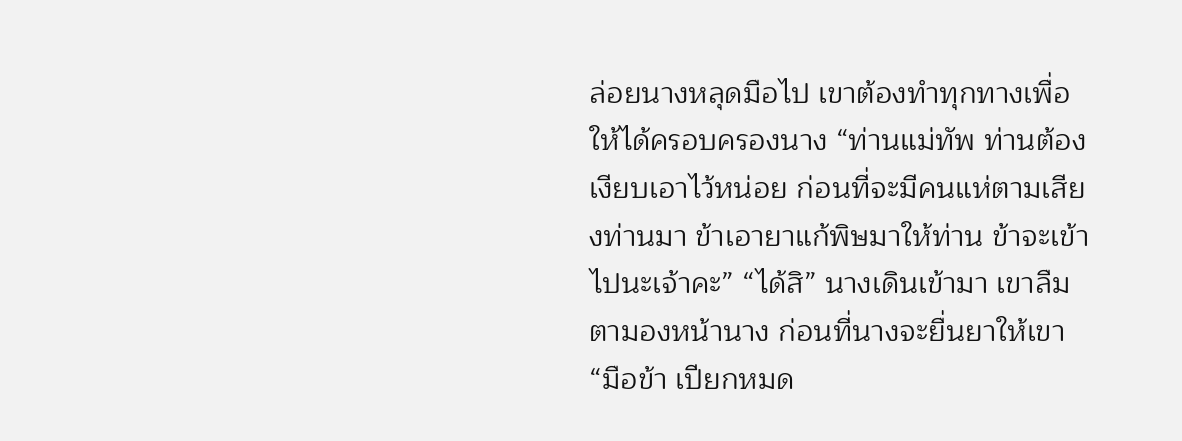ล่อยนางหลุดมือไป เขาต้องทำทุกทางเพื่อให้ได้ครอบครองนาง “ท่านแม่ทัพ ท่านต้องเงียบเอาไว้หน่อย ก่อนที่จะมีคนแห่ตามเสียงท่านมา ข้าเอายาแก้พิษมาให้ท่าน ข้าจะเข้าไปนะเจ้าคะ” “ได้สิ” นางเดินเข้ามา เขาลืมตามองหน้านาง ก่อนที่นางจะยื่นยาให้เขา “มือข้า เปียกหมด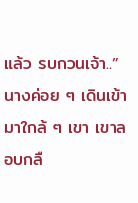แล้ว รบกวนเจ้า..” นางค่อย ๆ เดินเข้ามาใกล้ ๆ เขา เขาลอบกลื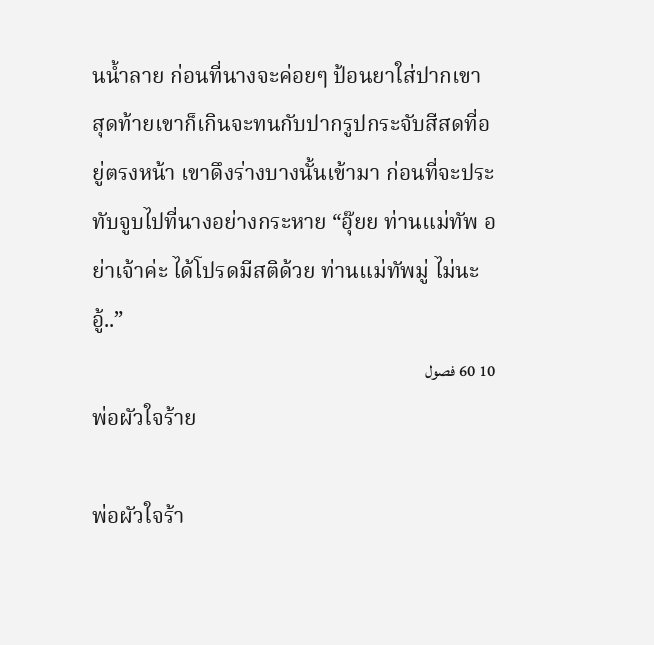นน้ำลาย ก่อนที่นางจะค่อยๆ ป้อนยาใส่ปากเขา สุดท้ายเขาก็เกินจะทนกับปากรูปกระจับสีสดที่อยู่ตรงหน้า เขาดึงร่างบางนั้นเข้ามา ก่อนที่จะประทับจูบไปที่นางอย่างกระหาย “อุ๊ยย ท่านแม่ทัพ อย่าเจ้าค่ะ ได้โปรดมีสติด้วย ท่านแม่ทัพมู่ ไม่นะ อู้..”
10 60 فصول
พ่อผัวใจร้าย

พ่อผัวใจร้า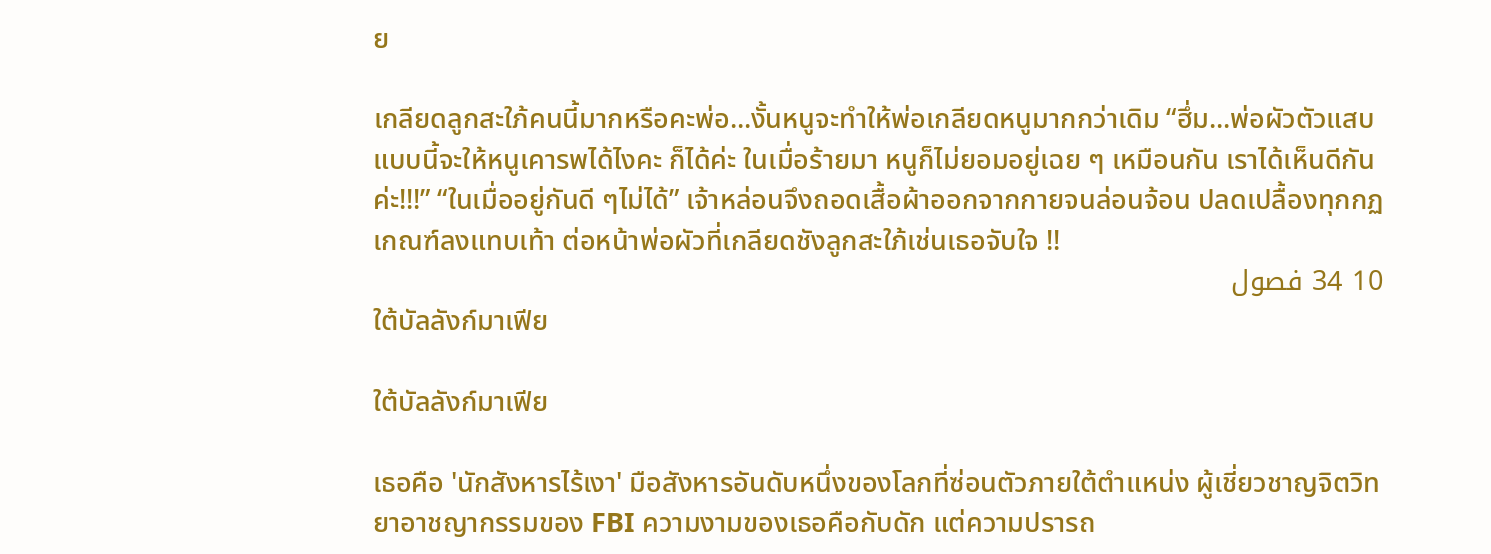ย

เกลียดลูกสะใภ้คนนี้มากหรือคะพ่อ...งั้นหนูจะทำให้พ่อเกลียดหนูมากกว่าเดิม “ฮึ่ม...พ่อผัวตัวแสบ แบบนี้จะให้หนูเคารพได้ไงคะ ก็ได้ค่ะ ในเมื่อร้ายมา หนูก็ไม่ยอมอยู่เฉย ๆ เหมือนกัน เราได้เห็นดีกันค่ะ!!!” “ในเมื่ออยู่กันดี ๆไม่ได้” เจ้าหล่อนจึงถอดเสื้อผ้าออกจากกายจนล่อนจ้อน ปลดเปลื้องทุกกฏเกณฑ์ลงแทบเท้า ต่อหน้าพ่อผัวที่เกลียดชังลูกสะใภ้เช่นเธอจับใจ !!
10 34 فصول
ใต้บัลลังก์มาเฟีย

ใต้บัลลังก์มาเฟีย

เธอคือ 'นักสังหารไร้เงา' มือสังหารอันดับหนึ่งของโลกที่ซ่อนตัวภายใต้ตำแหน่ง ผู้เชี่ยวชาญจิตวิทยาอาชญากรรมของ FBI ความงามของเธอคือกับดัก แต่ความปรารถ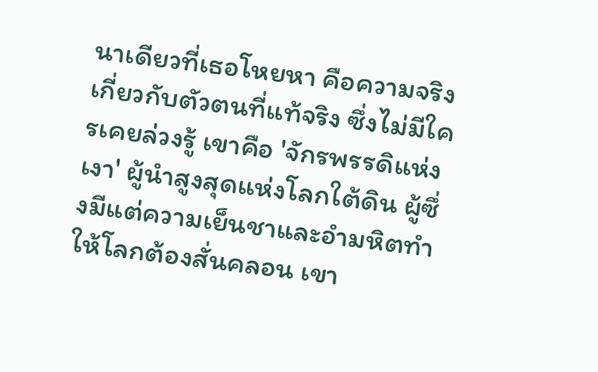นาเดียวที่เธอโหยหา คือความจริงเกี่ยวกับตัวตนที่แท้จริง ซึ่งไม่มีใครเคยล่วงรู้ เขาคือ 'จักรพรรดิแห่งเงา' ผู้นำสูงสุดแห่งโลกใต้ดิน ผู้ซึ่งมีแต่ความเย็นชาและอำมหิตทำให้โลกต้องสั่นคลอน เขา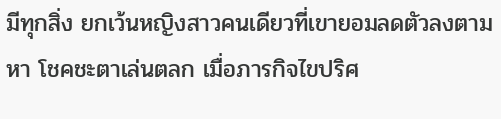มีทุกสิ่ง ยกเว้นหญิงสาวคนเดียวที่เขายอมลดตัวลงตามหา โชคชะตาเล่นตลก เมื่อภารกิจไขปริศ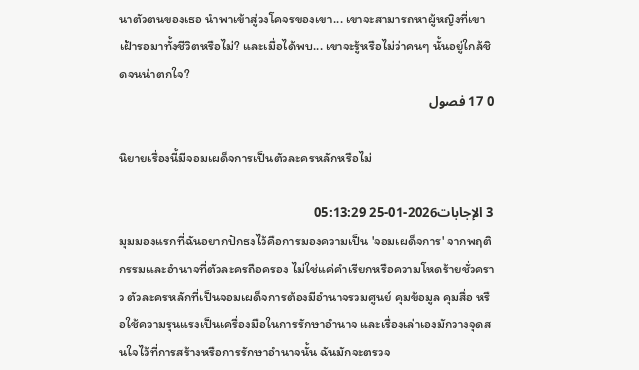นาตัวตนของเธอ นำพาเข้าสู่วงโคจรของเขา... เขาจะสามารถหาผู้หญิงที่เขาเฝ้ารอมาทั้งชีวิตหรือไม่? และเมื่อได้พบ... เขาจะรู้หรือไม่ว่าคนๆ นั้นอยู่ใกล้ชิดจนน่าตกใจ?
0 17 فصول

นิยายเรื่องนี้มีจอมเผด็จการเป็นตัวละครหลักหรือไม่

3 الإجابات2026-01-25 05:13:29
มุมมองแรกที่ฉันอยากปักธงไว้คือการมองความเป็น 'จอมเผด็จการ' จากพฤติกรรมและอำนาจที่ตัวละครถือครอง ไม่ใช่แค่คำเรียกหรือความโหดร้ายชั่วคราว ตัวละครหลักที่เป็นจอมเผด็จการต้องมีอำนาจรวมศูนย์ คุมข้อมูล คุมสื่อ หรือใช้ความรุนแรงเป็นเครื่องมือในการรักษาอำนาจ และเรื่องเล่าเองมักวางจุดสนใจไว้ที่การสร้างหรือการรักษาอำนาจนั้น ฉันมักจะตรวจ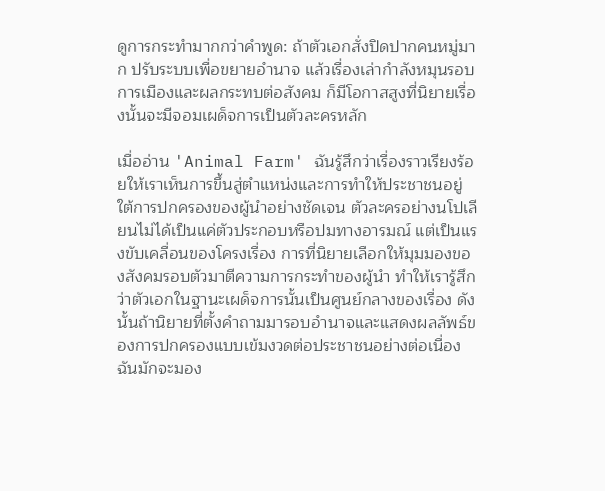ดูการกระทำมากกว่าคำพูด: ถ้าตัวเอกสั่งปิดปากคนหมู่มาก ปรับระบบเพื่อขยายอำนาจ แล้วเรื่องเล่ากำลังหมุนรอบการเมืองและผลกระทบต่อสังคม ก็มีโอกาสสูงที่นิยายเรื่องนั้นจะมีจอมเผด็จการเป็นตัวละครหลัก

เมื่ออ่าน 'Animal Farm' ฉันรู้สึกว่าเรื่องราวเรียงร้อยให้เราเห็นการขึ้นสู่ตำแหน่งและการทำให้ประชาชนอยู่ใต้การปกครองของผู้นำอย่างชัดเจน ตัวละครอย่างนโปเลียนไม่ได้เป็นแค่ตัวประกอบหรือปมทางอารมณ์ แต่เป็นแรงขับเคลื่อนของโครงเรื่อง การที่นิยายเลือกให้มุมมองของสังคมรอบตัวมาตีความการกระทำของผู้นำ ทำให้เรารู้สึกว่าตัวเอกในฐานะเผด็จการนั้นเป็นศูนย์กลางของเรื่อง ดังนั้นถ้านิยายที่ตั้งคำถามมารอบอำนาจและแสดงผลลัพธ์ของการปกครองแบบเข้มงวดต่อประชาชนอย่างต่อเนื่อง ฉันมักจะมอง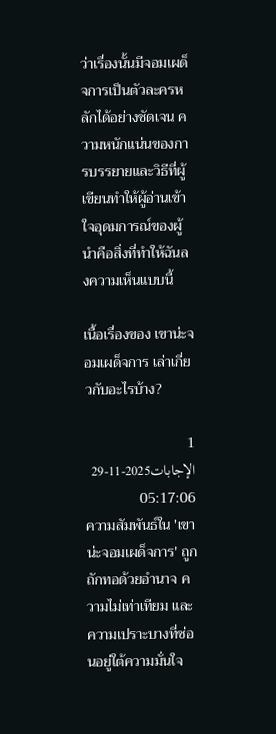ว่าเรื่องนั้นมีจอมเผด็จการเป็นตัวละครหลักได้อย่างชัดเจน ความหนักแน่นของการบรรยายและวิธีที่ผู้เขียนทำให้ผู้อ่านเข้าใจอุดมการณ์ของผู้นำคือสิ่งที่ทำให้ฉันลงความเห็นแบบนี้

เนื้อเรื่องของ เขาน่ะจอมเผด็จการ เล่าเกี่ยวกับอะไรบ้าง?

1 الإجابات2025-11-29 05:17:06
ความสัมพันธ์ใน 'เขาน่ะจอมเผด็จการ' ถูกถักทอด้วยอำนาจ ความไม่เท่าเทียม และความเปราะบางที่ซ่อนอยู่ใต้ความมั่นใจ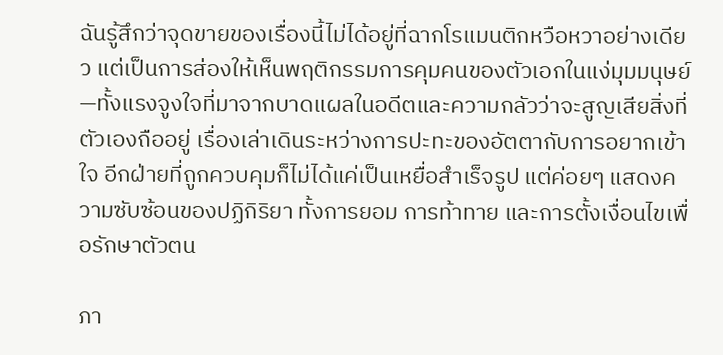ฉันรู้สึกว่าจุดขายของเรื่องนี้ไม่ได้อยู่ที่ฉากโรแมนติกหวือหวาอย่างเดียว แต่เป็นการส่องให้เห็นพฤติกรรมการคุมคนของตัวเอกในแง่มุมมนุษย์—ทั้งแรงจูงใจที่มาจากบาดแผลในอดีตและความกลัวว่าจะสูญเสียสิ่งที่ตัวเองถืออยู่ เรื่องเล่าเดินระหว่างการปะทะของอัตตากับการอยากเข้าใจ อีกฝ่ายที่ถูกควบคุมก็ไม่ได้แค่เป็นเหยื่อสำเร็จรูป แต่ค่อยๆ แสดงความซับซ้อนของปฏิกิริยา ทั้งการยอม การท้าทาย และการตั้งเงื่อนไขเพื่อรักษาตัวตน

ภา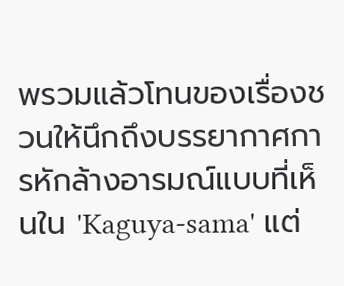พรวมแล้วโทนของเรื่องชวนให้นึกถึงบรรยากาศการหักล้างอารมณ์แบบที่เห็นใน 'Kaguya-sama' แต่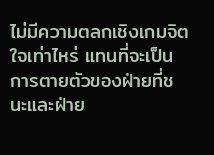ไม่มีความตลกเชิงเกมจิตใจเท่าไหร่ แทนที่จะเป็นการตายตัวของฝ่ายที่ชนะและฝ่าย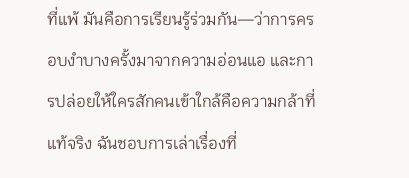ที่แพ้ มันคือการเรียนรู้ร่วมกัน—ว่าการครอบงำบางครั้งมาจากความอ่อนแอ และการปล่อยให้ใครสักคนเข้าใกล้คือความกล้าที่แท้จริง ฉันชอบการเล่าเรื่องที่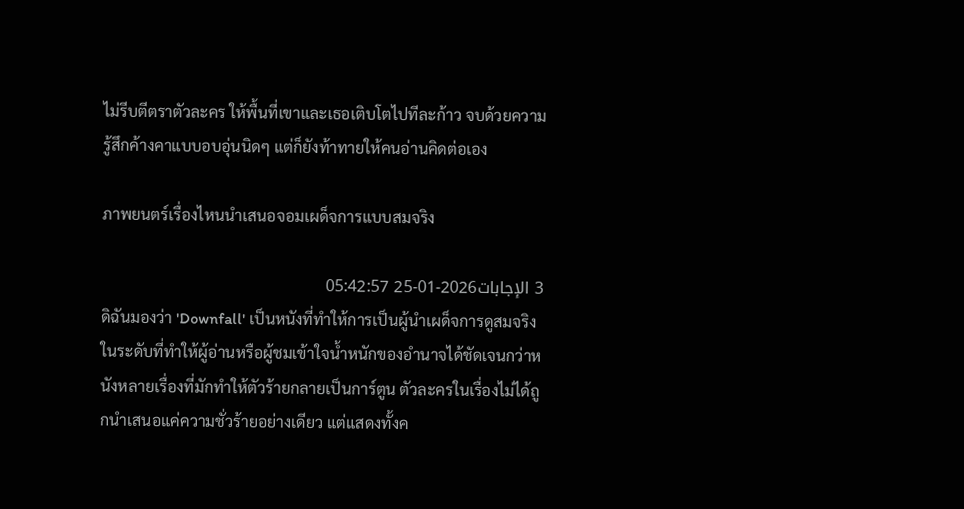ไม่รีบตีตราตัวละคร ให้พื้นที่เขาและเธอเติบโตไปทีละก้าว จบด้วยความรู้สึกค้างคาแบบอบอุ่นนิดๆ แต่ก็ยังท้าทายให้คนอ่านคิดต่อเอง

ภาพยนตร์เรื่องไหนนำเสนอจอมเผด็จการแบบสมจริง

3 الإجابات2026-01-25 05:42:57
ดิฉันมองว่า 'Downfall' เป็นหนังที่ทำให้การเป็นผู้นำเผด็จการดูสมจริงในระดับที่ทำให้ผู้อ่านหรือผู้ชมเข้าใจน้ำหนักของอำนาจได้ชัดเจนกว่าหนังหลายเรื่องที่มักทำให้ตัวร้ายกลายเป็นการ์ตูน ตัวละครในเรื่องไม่ได้ถูกนำเสนอแค่ความชั่วร้ายอย่างเดียว แต่แสดงทั้งค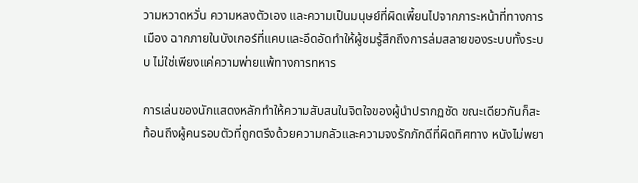วามหวาดหวั่น ความหลงตัวเอง และความเป็นมนุษย์ที่ผิดเพี้ยนไปจากภาระหน้าที่ทางการเมือง ฉากภายในบังเกอร์ที่แคบและอึดอัดทำให้ผู้ชมรู้สึกถึงการล่มสลายของระบบทั้งระบบ ไม่ใช่เพียงแค่ความพ่ายแพ้ทางการทหาร

การเล่นของนักแสดงหลักทำให้ความสับสนในจิตใจของผู้นำปรากฏชัด ขณะเดียวกันก็สะท้อนถึงผู้คนรอบตัวที่ถูกตรึงด้วยความกลัวและความจงรักภักดีที่ผิดทิศทาง หนังไม่พยา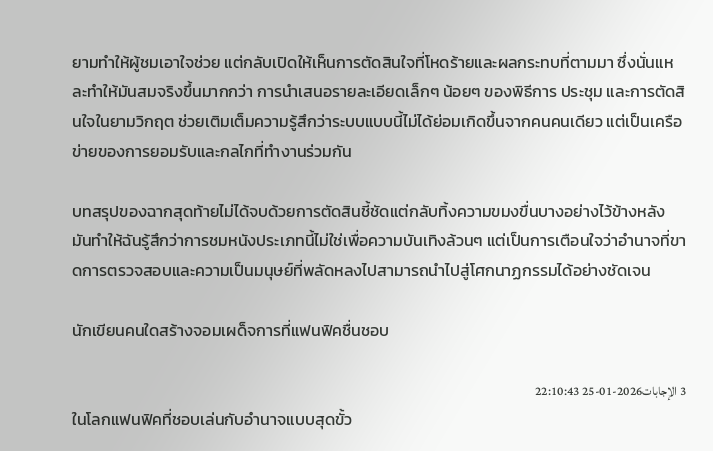ยามทำให้ผู้ชมเอาใจช่วย แต่กลับเปิดให้เห็นการตัดสินใจที่โหดร้ายและผลกระทบที่ตามมา ซึ่งนั่นแหละทำให้มันสมจริงขึ้นมากกว่า การนำเสนอรายละเอียดเล็กๆ น้อยๆ ของพิธีการ ประชุม และการตัดสินใจในยามวิกฤต ช่วยเติมเต็มความรู้สึกว่าระบบแบบนี้ไม่ได้ย่อมเกิดขึ้นจากคนคนเดียว แต่เป็นเครือข่ายของการยอมรับและกลไกที่ทำงานร่วมกัน

บทสรุปของฉากสุดท้ายไม่ได้จบด้วยการตัดสินชี้ชัดแต่กลับทิ้งความขมงขื่นบางอย่างไว้ข้างหลัง มันทำให้ฉันรู้สึกว่าการชมหนังประเภทนี้ไม่ใช่เพื่อความบันเทิงล้วนๆ แต่เป็นการเตือนใจว่าอำนาจที่ขาดการตรวจสอบและความเป็นมนุษย์ที่พลัดหลงไปสามารถนำไปสู่โศกนาฏกรรมได้อย่างชัดเจน

นักเขียนคนใดสร้างจอมเผด็จการที่แฟนฟิคชื่นชอบ

3 الإجابات2026-01-25 22:10:43
ในโลกแฟนฟิคที่ชอบเล่นกับอำนาจแบบสุดขั้ว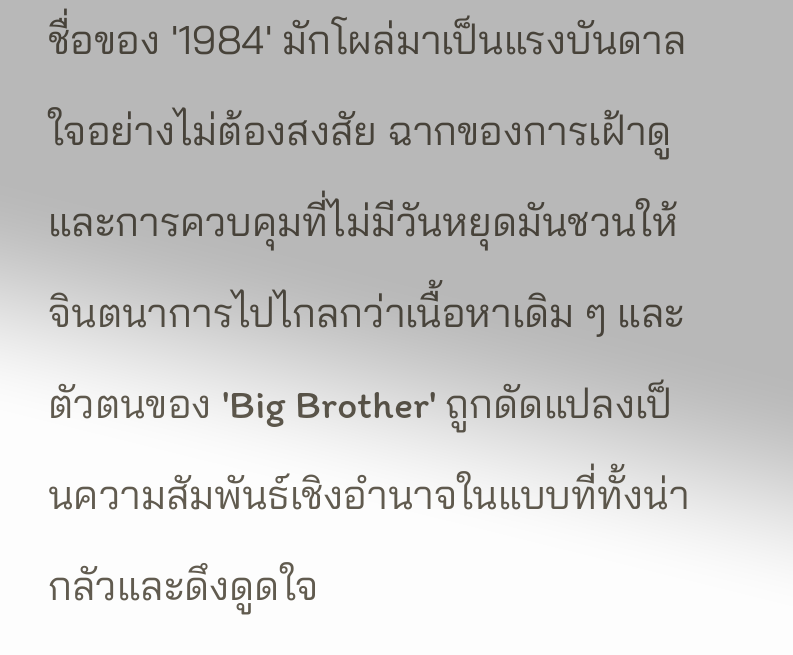ชื่อของ '1984' มักโผล่มาเป็นแรงบันดาลใจอย่างไม่ต้องสงสัย ฉากของการเฝ้าดูและการควบคุมที่ไม่มีวันหยุดมันชวนให้จินตนาการไปไกลกว่าเนื้อหาเดิม ๆ และตัวตนของ 'Big Brother' ถูกดัดแปลงเป็นความสัมพันธ์เชิงอำนาจในแบบที่ทั้งน่ากลัวและดึงดูดใจ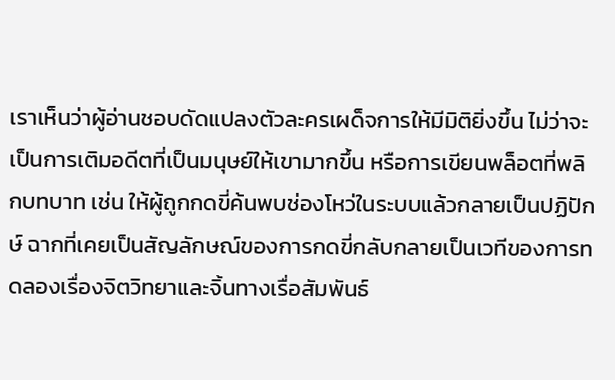เราเห็นว่าผู้อ่านชอบดัดแปลงตัวละครเผด็จการให้มีมิติยิ่งขึ้น ไม่ว่าจะเป็นการเติมอดีตที่เป็นมนุษย์ให้เขามากขึ้น หรือการเขียนพล็อตที่พลิกบทบาท เช่น ให้ผู้ถูกกดขี่ค้นพบช่องโหว่ในระบบแล้วกลายเป็นปฏิปักษ์ ฉากที่เคยเป็นสัญลักษณ์ของการกดขี่กลับกลายเป็นเวทีของการทดลองเรื่องจิตวิทยาและจิ้นทางเรื่อสัมพันธ์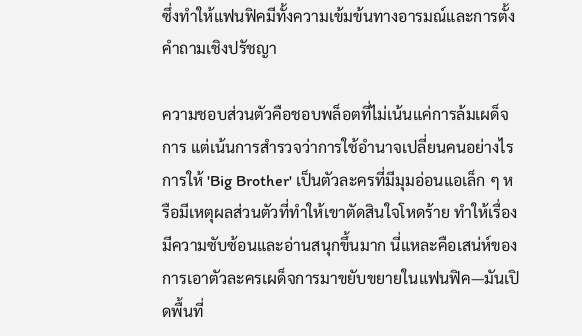ซึ่งทำให้แฟนฟิคมีทั้งความเข้มข้นทางอารมณ์และการตั้งคำถามเชิงปรัชญา

ความชอบส่วนตัวคือชอบพล็อตที่ไม่เน้นแค่การล้มเผด็จการ แต่เน้นการสำรวจว่าการใช้อำนาจเปลี่ยนคนอย่างไร การให้ 'Big Brother' เป็นตัวละครที่มีมุมอ่อนแอเล็ก ๆ หรือมีเหตุผลส่วนตัวที่ทำให้เขาตัดสินใจโหดร้าย ทำให้เรื่องมีความซับซ้อนและอ่านสนุกขึ้นมาก นี่แหละคือเสน่ห์ของการเอาตัวละครเผด็จการมาขยับขยายในแฟนฟิค—มันเปิดพื้นที่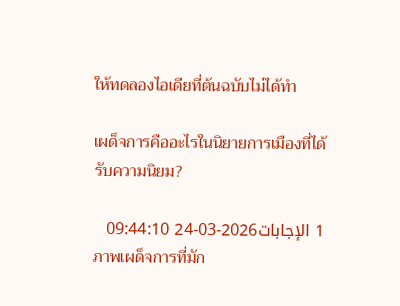ให้ทดลองไอเดียที่ต้นฉบับไม่ได้ทำ

เผด็จการคืออะไรในนิยายการเมืองที่ได้รับความนิยม?

1 الإجابات2026-03-24 09:44:10
ภาพเผด็จการที่มัก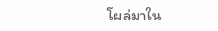โผล่มาใน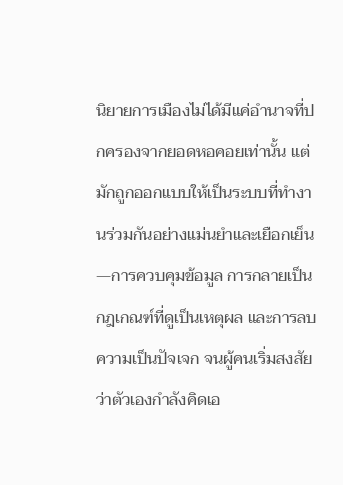นิยายการเมืองไม่ได้มีแค่อำนาจที่ปกครองจากยอดหอคอยเท่านั้น แต่มักถูกออกแบบให้เป็นระบบที่ทำงานร่วมกันอย่างแม่นยำและเยือกเย็น—การควบคุมข้อมูล การกลายเป็นกฎเกณฑ์ที่ดูเป็นเหตุผล และการลบความเป็นปัจเจก จนผู้คนเริ่มสงสัยว่าตัวเองกำลังคิดเอ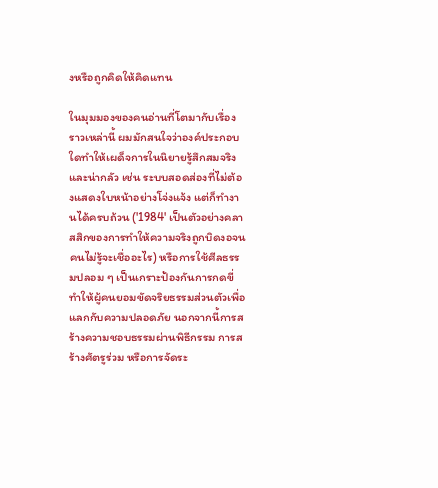งหรือถูกคิดให้คิดแทน

ในมุมมองของคนอ่านที่โตมากับเรื่องราวเหล่านี้ ผมมักสนใจว่าองค์ประกอบใดทำให้เผด็จการในนิยายรู้สึกสมจริงและน่ากลัว เช่น ระบบสอดส่องที่ไม่ต้องแสดงใบหน้าอย่างโจ่งแจ้ง แต่ก็ทำงานได้ครบถ้วน ('1984' เป็นตัวอย่างคลาสสิกของการทำให้ความจริงถูกบิดงอจนคนไม่รู้จะเชื่ออะไร) หรือการใช้ศีลธรรมปลอม ๆ เป็นเกราะป้องกันการกดขี่ ทำให้ผู้คนยอมขัดจริยธรรมส่วนตัวเพื่อแลกกับความปลอดภัย นอกจากนี้การสร้างความชอบธรรมผ่านพิธีกรรม การสร้างศัตรูร่วม หรือการจัดระ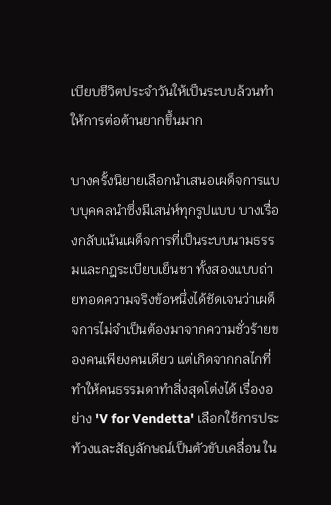เบียบชีวิตประจำวันให้เป็นระบบล้วนทำให้การต่อต้านยากขึ้นมาก

บางครั้งนิยายเลือกนำเสนอเผด็จการแบบบุคคลนำซึ่งมีเสน่ห์ทุกรูปแบบ บางเรื่องกลับเน้นเผด็จการที่เป็นระบบนามธรรมและกฎระเบียบเย็นชา ทั้งสองแบบถ่ายทอดความจริงข้อหนึ่งได้ชัดเจนว่าเผด็จการไม่จำเป็นต้องมาจากความชั่วร้ายของคนเพียงคนเดียว แต่เกิดจากกลไกที่ทำให้คนธรรมดาทำสิ่งสุดโต่งได้ เรื่องอย่าง 'V for Vendetta' เลือกใช้การประท้วงและสัญลักษณ์เป็นตัวขับเคลื่อน ใน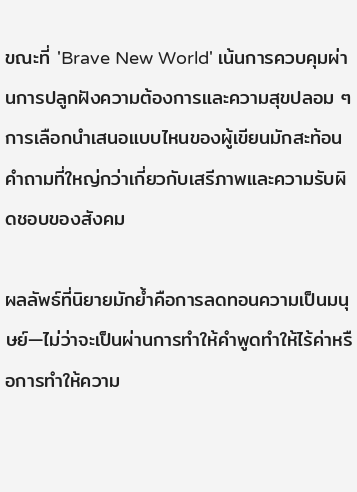ขณะที่ 'Brave New World' เน้นการควบคุมผ่านการปลูกฝังความต้องการและความสุขปลอม ๆ การเลือกนำเสนอแบบไหนของผู้เขียนมักสะท้อนคำถามที่ใหญ่กว่าเกี่ยวกับเสรีภาพและความรับผิดชอบของสังคม

ผลลัพธ์ที่นิยายมักย้ำคือการลดทอนความเป็นมนุษย์—ไม่ว่าจะเป็นผ่านการทำให้คำพูดทำให้ไร้ค่าหรือการทำให้ความ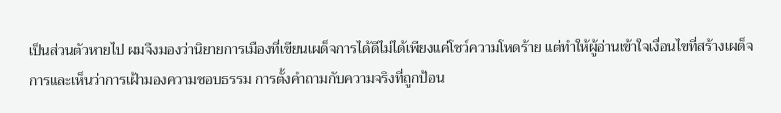เป็นส่วนตัวหายไป ผมจึงมองว่านิยายการเมืองที่เขียนเผด็จการได้ดีไม่ได้เพียงแค่โชว์ความโหดร้าย แต่ทำให้ผู้อ่านเข้าใจเงื่อนไขที่สร้างเผด็จการและเห็นว่าการเฝ้ามองความชอบธรรม การตั้งคำถามกับความจริงที่ถูกป้อน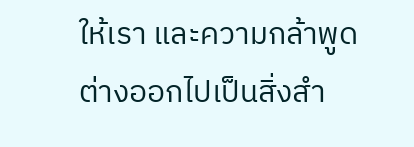ให้เรา และความกล้าพูดต่างออกไปเป็นสิ่งสำ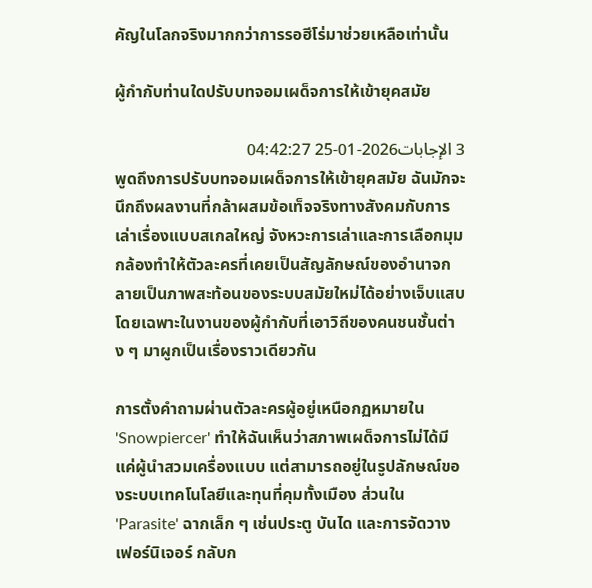คัญในโลกจริงมากกว่าการรอฮีโร่มาช่วยเหลือเท่านั้น

ผู้กำกับท่านใดปรับบทจอมเผด็จการให้เข้ายุคสมัย

3 الإجابات2026-01-25 04:42:27
พูดถึงการปรับบทจอมเผด็จการให้เข้ายุคสมัย ฉันมักจะนึกถึงผลงานที่กล้าผสมข้อเท็จจริงทางสังคมกับการเล่าเรื่องแบบสเกลใหญ่ จังหวะการเล่าและการเลือกมุมกล้องทำให้ตัวละครที่เคยเป็นสัญลักษณ์ของอำนาจกลายเป็นภาพสะท้อนของระบบสมัยใหม่ได้อย่างเจ็บแสบ โดยเฉพาะในงานของผู้กำกับที่เอาวิถีของคนชนชั้นต่าง ๆ มาผูกเป็นเรื่องราวเดียวกัน

การตั้งคำถามผ่านตัวละครผู้อยู่เหนือกฏหมายใน 'Snowpiercer' ทำให้ฉันเห็นว่าสภาพเผด็จการไม่ได้มีแค่ผู้นำสวมเครื่องแบบ แต่สามารถอยู่ในรูปลักษณ์ของระบบเทคโนโลยีและทุนที่คุมทั้งเมือง ส่วนใน 'Parasite' ฉากเล็ก ๆ เช่นประตู บันได และการจัดวางเฟอร์นิเจอร์ กลับก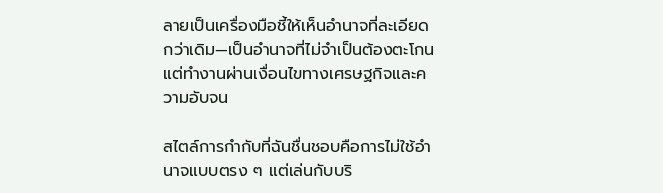ลายเป็นเครื่องมือชี้ให้เห็นอำนาจที่ละเอียดกว่าเดิม—เป็นอำนาจที่ไม่จำเป็นต้องตะโกน แต่ทำงานผ่านเงื่อนไขทางเศรษฐกิจและความอับจน

สไตล์การกำกับที่ฉันชื่นชอบคือการไม่ใช้อำนาจแบบตรง ๆ แต่เล่นกับบริ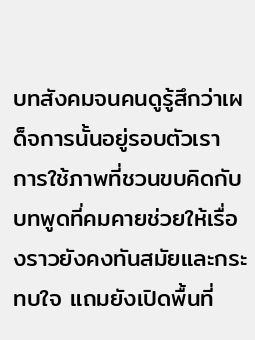บทสังคมจนคนดูรู้สึกว่าเผด็จการนั้นอยู่รอบตัวเรา การใช้ภาพที่ชวนขบคิดกับบทพูดที่คมคายช่วยให้เรื่องราวยังคงทันสมัยและกระทบใจ แถมยังเปิดพื้นที่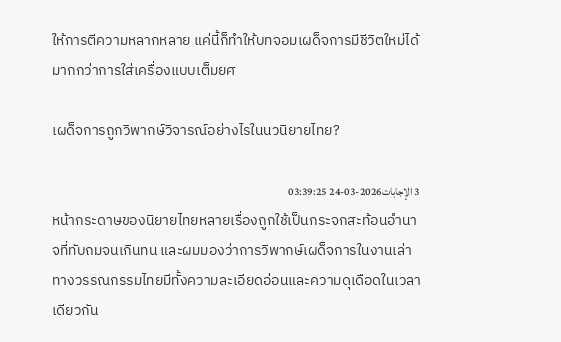ให้การตีความหลากหลาย แค่นี้ก็ทำให้บทจอมเผด็จการมีชีวิตใหม่ได้มากกว่าการใส่เครื่องแบบเต็มยศ

เผด็จการถูกวิพากษ์วิจารณ์อย่างไรในนวนิยายไทย?

3 الإجابات2026-03-24 03:39:25
หน้ากระดาษของนิยายไทยหลายเรื่องถูกใช้เป็นกระจกสะท้อนอำนาจที่ทับถมจนเกินทน และผมมองว่าการวิพากษ์เผด็จการในงานเล่าทางวรรณกรรมไทยมีทั้งความละเอียดอ่อนและความดุเดือดในเวลาเดียวกัน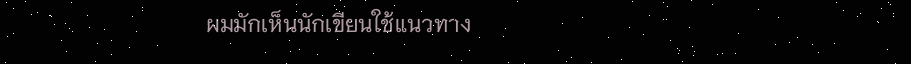ผมมักเห็นนักเขียนใช้แนวทาง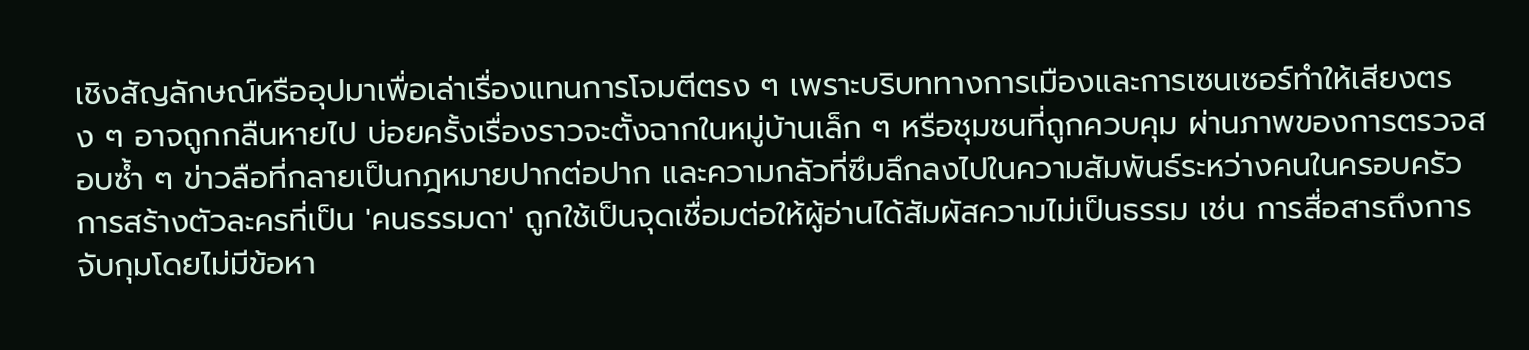เชิงสัญลักษณ์หรืออุปมาเพื่อเล่าเรื่องแทนการโจมตีตรง ๆ เพราะบริบททางการเมืองและการเซนเซอร์ทำให้เสียงตรง ๆ อาจถูกกลืนหายไป บ่อยครั้งเรื่องราวจะตั้งฉากในหมู่บ้านเล็ก ๆ หรือชุมชนที่ถูกควบคุม ผ่านภาพของการตรวจสอบซ้ำ ๆ ข่าวลือที่กลายเป็นกฎหมายปากต่อปาก และความกลัวที่ซึมลึกลงไปในความสัมพันธ์ระหว่างคนในครอบครัว การสร้างตัวละครที่เป็น 'คนธรรมดา' ถูกใช้เป็นจุดเชื่อมต่อให้ผู้อ่านได้สัมผัสความไม่เป็นธรรม เช่น การสื่อสารถึงการจับกุมโดยไม่มีข้อหา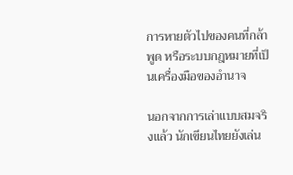การหายตัวไปของคนที่กล้าพูด หรือระบบกฎหมายที่เป็นเครื่องมือของอำนาจ

นอกจากการเล่าแบบสมจริงแล้ว นักเขียนไทยยังเล่น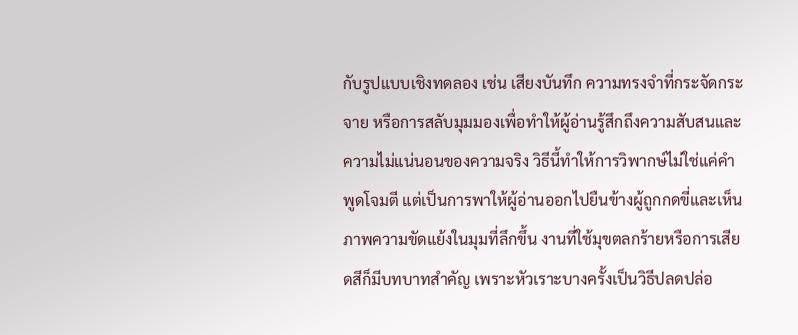กับรูปแบบเชิงทดลอง เช่น เสียงบันทึก ความทรงจำที่กระจัดกระจาย หรือการสลับมุมมองเพื่อทำให้ผู้อ่านรู้สึกถึงความสับสนและความไม่แน่นอนของความจริง วิธีนี้ทำให้การวิพากษ์ไม่ใช่แค่คำพูดโจมตี แต่เป็นการพาให้ผู้อ่านออกไปยืนข้างผู้ถูกกดขี่และเห็นภาพความขัดแย้งในมุมที่ลึกขึ้น งานที่ใช้มุขตลกร้ายหรือการเสียดสีก็มีบทบาทสำคัญ เพราะหัวเราะบางครั้งเป็นวิธีปลดปล่อ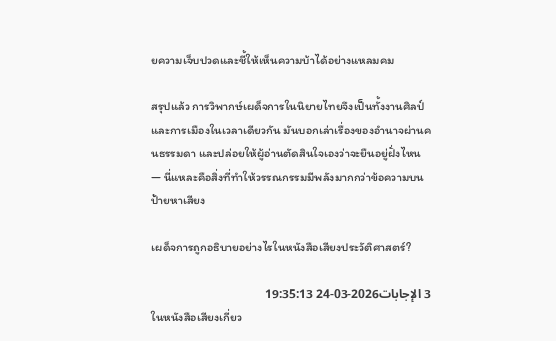ยความเจ็บปวดและชี้ให้เห็นความบ้าได้อย่างแหลมคม

สรุปแล้ว การวิพากษ์เผด็จการในนิยายไทยจึงเป็นทั้งงานศิลป์และการเมืองในเวลาเดียวกัน มันบอกเล่าเรื่องของอำนาจผ่านคนธรรมดา และปล่อยให้ผู้อ่านตัดสินใจเองว่าจะยืนอยู่ฝั่งไหน — นี่แหละคือสิ่งที่ทำให้วรรณกรรมมีพลังมากกว่าข้อความบนป้ายหาเสียง

เผด็จการถูกอธิบายอย่างไรในหนังสือเสียงประวัติศาสตร์?

3 الإجابات2026-03-24 19:35:13
ในหนังสือเสียงเกี่ยว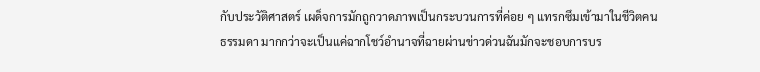กับประวัติศาสตร์ เผด็จการมักถูกวาดภาพเป็นกระบวนการที่ค่อย ๆ แทรกซึมเข้ามาในชีวิตคนธรรมดา มากกว่าจะเป็นแค่ฉากโชว์อำนาจที่ฉายผ่านข่าวด่วนฉันมักจะชอบการบร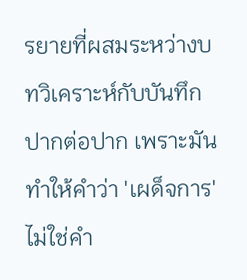รยายที่ผสมระหว่างบทวิเคราะห์กับบันทึกปากต่อปาก เพราะมันทำให้คำว่า 'เผด็จการ' ไม่ใช่คำ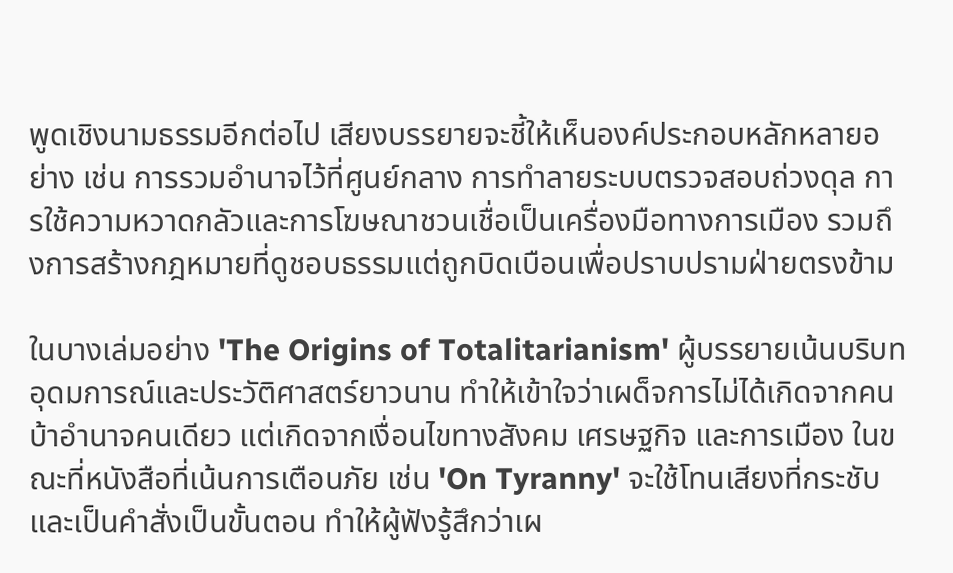พูดเชิงนามธรรมอีกต่อไป เสียงบรรยายจะชี้ให้เห็นองค์ประกอบหลักหลายอย่าง เช่น การรวมอำนาจไว้ที่ศูนย์กลาง การทำลายระบบตรวจสอบถ่วงดุล การใช้ความหวาดกลัวและการโฆษณาชวนเชื่อเป็นเครื่องมือทางการเมือง รวมถึงการสร้างกฎหมายที่ดูชอบธรรมแต่ถูกบิดเบือนเพื่อปราบปรามฝ่ายตรงข้าม

ในบางเล่มอย่าง 'The Origins of Totalitarianism' ผู้บรรยายเน้นบริบทอุดมการณ์และประวัติศาสตร์ยาวนาน ทำให้เข้าใจว่าเผด็จการไม่ได้เกิดจากคนบ้าอำนาจคนเดียว แต่เกิดจากเงื่อนไขทางสังคม เศรษฐกิจ และการเมือง ในขณะที่หนังสือที่เน้นการเตือนภัย เช่น 'On Tyranny' จะใช้โทนเสียงที่กระชับและเป็นคำสั่งเป็นขั้นตอน ทำให้ผู้ฟังรู้สึกว่าเผ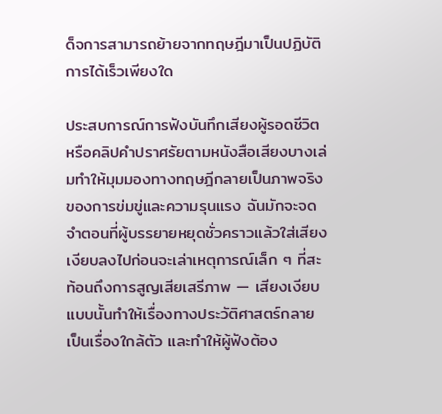ด็จการสามารถย้ายจากทฤษฎีมาเป็นปฏิบัติการได้เร็วเพียงใด

ประสบการณ์การฟังบันทึกเสียงผู้รอดชีวิตหรือคลิปคำปราศรัยตามหนังสือเสียงบางเล่มทำให้มุมมองทางทฤษฎีกลายเป็นภาพจริงของการข่มขู่และความรุนแรง ฉันมักจะจดจำตอนที่ผู้บรรยายหยุดชั่วคราวแล้วใส่เสียงเงียบลงไปก่อนจะเล่าเหตุการณ์เล็ก ๆ ที่สะท้อนถึงการสูญเสียเสรีภาพ — เสียงเงียบแบบนั้นทำให้เรื่องทางประวัติศาสตร์กลายเป็นเรื่องใกล้ตัว และทำให้ผู้ฟังต้อง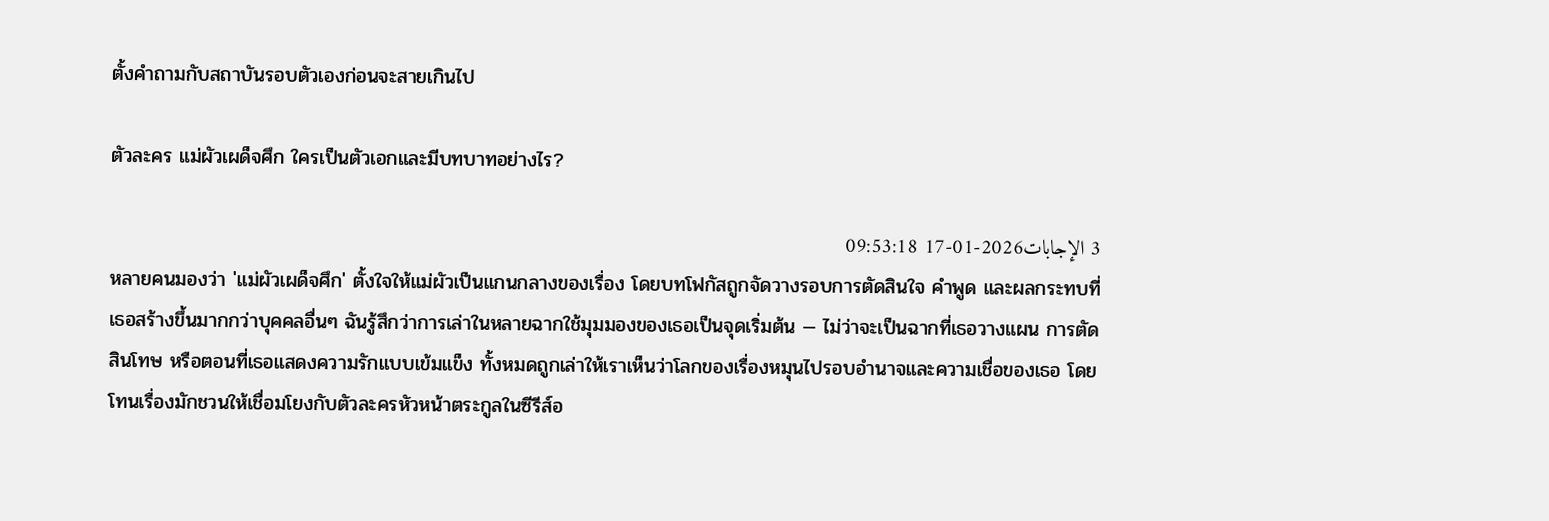ตั้งคำถามกับสถาบันรอบตัวเองก่อนจะสายเกินไป

ตัวละคร แม่ผัวเผด็จศึก ใครเป็นตัวเอกและมีบทบาทอย่างไร?

3 الإجابات2026-01-17 09:53:18
หลายคนมองว่า 'แม่ผัวเผด็จศึก' ตั้งใจให้แม่ผัวเป็นแกนกลางของเรื่อง โดยบทโฟกัสถูกจัดวางรอบการตัดสินใจ คำพูด และผลกระทบที่เธอสร้างขึ้นมากกว่าบุคคลอื่นๆ ฉันรู้สึกว่าการเล่าในหลายฉากใช้มุมมองของเธอเป็นจุดเริ่มต้น — ไม่ว่าจะเป็นฉากที่เธอวางแผน การตัดสินโทษ หรือตอนที่เธอแสดงความรักแบบเข้มแข็ง ทั้งหมดถูกเล่าให้เราเห็นว่าโลกของเรื่องหมุนไปรอบอำนาจและความเชื่อของเธอ โดยโทนเรื่องมักชวนให้เชื่อมโยงกับตัวละครหัวหน้าตระกูลในซีรีส์อ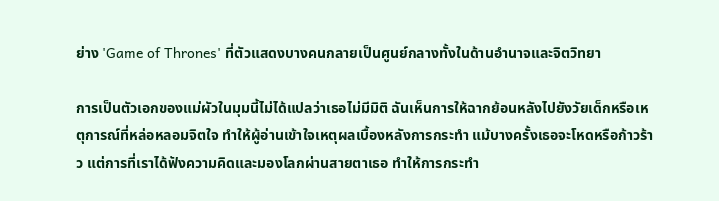ย่าง 'Game of Thrones' ที่ตัวแสดงบางคนกลายเป็นศูนย์กลางทั้งในด้านอำนาจและจิตวิทยา

การเป็นตัวเอกของแม่ผัวในมุมนี้ไม่ได้แปลว่าเธอไม่มีมิติ ฉันเห็นการให้ฉากย้อนหลังไปยังวัยเด็กหรือเหตุการณ์ที่หล่อหลอมจิตใจ ทำให้ผู้อ่านเข้าใจเหตุผลเบื้องหลังการกระทำ แม้บางครั้งเธอจะโหดหรือก้าวร้าว แต่การที่เราได้ฟังความคิดและมองโลกผ่านสายตาเธอ ทำให้การกระทำ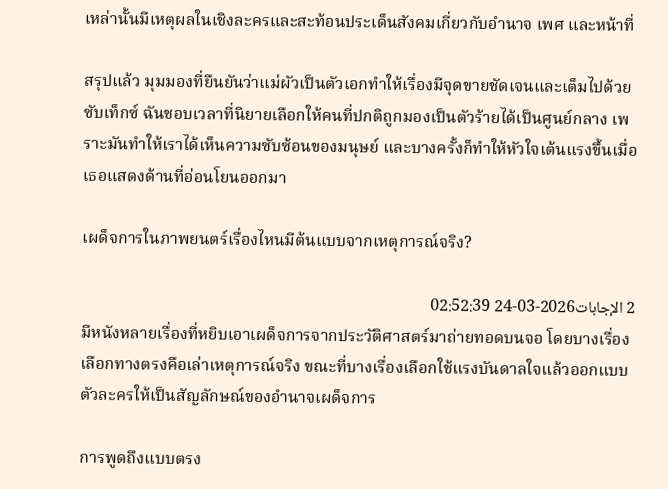เหล่านั้นมีเหตุผลในเชิงละครและสะท้อนประเด็นสังคมเกี่ยวกับอำนาจ เพศ และหน้าที่

สรุปแล้ว มุมมองที่ยืนยันว่าแม่ผัวเป็นตัวเอกทำให้เรื่องมีจุดขายชัดเจนและเต็มไปด้วยซับเท็กซ์ ฉันชอบเวลาที่นิยายเลือกให้คนที่ปกติถูกมองเป็นตัวร้ายได้เป็นศูนย์กลาง เพราะมันทำให้เราได้เห็นความซับซ้อนของมนุษย์ และบางครั้งก็ทำให้หัวใจเต้นแรงขึ้นเมื่อเธอแสดงด้านที่อ่อนโยนออกมา

เผด็จการในภาพยนตร์เรื่องไหนมีต้นแบบจากเหตุการณ์จริง?

2 الإجابات2026-03-24 02:52:39
มีหนังหลายเรื่องที่หยิบเอาเผด็จการจากประวัติศาสตร์มาถ่ายทอดบนจอ โดยบางเรื่องเลือกทางตรงคือเล่าเหตุการณ์จริง ขณะที่บางเรื่องเลือกใช้แรงบันดาลใจแล้วออกแบบตัวละครให้เป็นสัญลักษณ์ของอำนาจเผด็จการ

การพูดถึงแบบตรง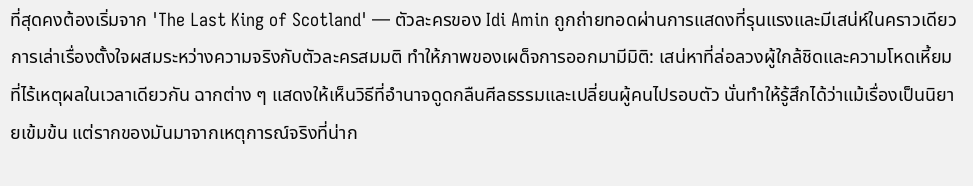ที่สุดคงต้องเริ่มจาก 'The Last King of Scotland' — ตัวละครของ Idi Amin ถูกถ่ายทอดผ่านการแสดงที่รุนแรงและมีเสน่ห์ในคราวเดียว การเล่าเรื่องตั้งใจผสมระหว่างความจริงกับตัวละครสมมติ ทำให้ภาพของเผด็จการออกมามีมิติ: เสน่หาที่ล่อลวงผู้ใกล้ชิดและความโหดเหี้ยมที่ไร้เหตุผลในเวลาเดียวกัน ฉากต่าง ๆ แสดงให้เห็นวิธีที่อำนาจดูดกลืนศีลธรรมและเปลี่ยนผู้คนไปรอบตัว นั่นทำให้รู้สึกได้ว่าแม้เรื่องเป็นนิยายเข้มข้น แต่รากของมันมาจากเหตุการณ์จริงที่น่าก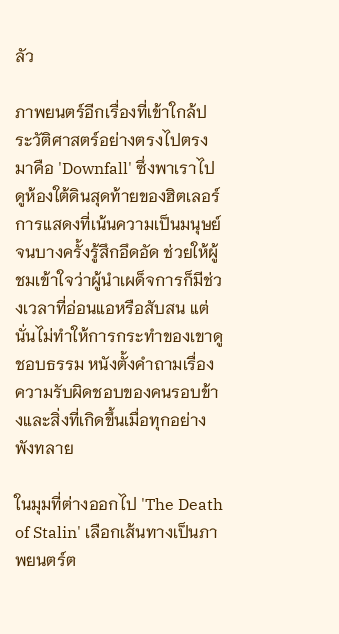ลัว

ภาพยนตร์อีกเรื่องที่เข้าใกล้ประวัติศาสตร์อย่างตรงไปตรงมาคือ 'Downfall' ซึ่งพาเราไปดูห้องใต้ดินสุดท้ายของฮิตเลอร์ การแสดงที่เน้นความเป็นมนุษย์จนบางครั้งรู้สึกอึดอัด ช่วยให้ผู้ชมเข้าใจว่าผู้นำเผด็จการก็มีช่วงเวลาที่อ่อนแอหรือสับสน แต่นั่นไม่ทำให้การกระทำของเขาดูชอบธรรม หนังตั้งคำถามเรื่องความรับผิดชอบของคนรอบข้างและสิ่งที่เกิดขึ้นเมื่อทุกอย่างพังทลาย

ในมุมที่ต่างออกไป 'The Death of Stalin' เลือกเส้นทางเป็นภาพยนตร์ต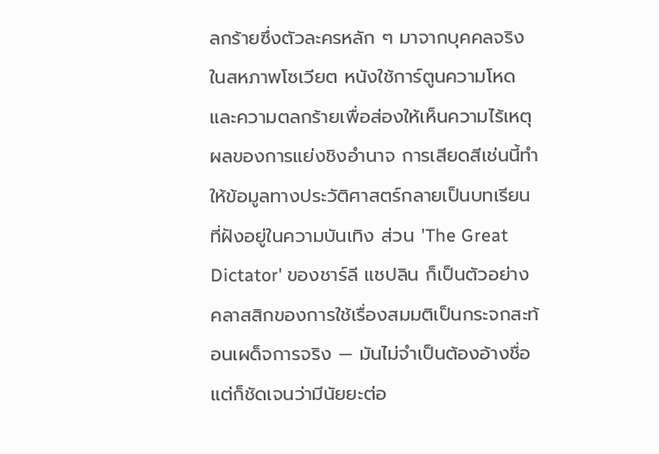ลกร้ายซึ่งตัวละครหลัก ๆ มาจากบุคคลจริงในสหภาพโซเวียต หนังใช้การ์ตูนความโหดและความตลกร้ายเพื่อส่องให้เห็นความไร้เหตุผลของการแย่งชิงอำนาจ การเสียดสีเช่นนี้ทำให้ข้อมูลทางประวัติศาสตร์กลายเป็นบทเรียนที่ฝังอยู่ในความบันเทิง ส่วน 'The Great Dictator' ของชาร์ลี แชปลิน ก็เป็นตัวอย่างคลาสสิกของการใช้เรื่องสมมติเป็นกระจกสะท้อนเผด็จการจริง — มันไม่จำเป็นต้องอ้างชื่อ แต่ก็ชัดเจนว่ามีนัยยะต่อ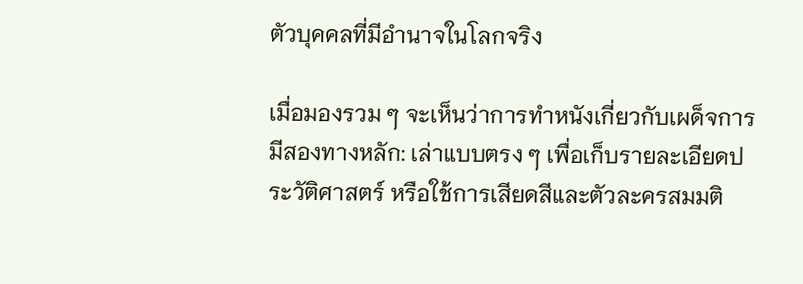ตัวบุคคลที่มีอำนาจในโลกจริง

เมื่อมองรวม ๆ จะเห็นว่าการทำหนังเกี่ยวกับเผด็จการมีสองทางหลัก: เล่าแบบตรง ๆ เพื่อเก็บรายละเอียดประวัติศาสตร์ หรือใช้การเสียดสีและตัวละครสมมติ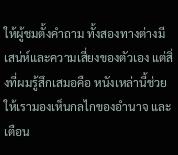ให้ผู้ชมตั้งคำถาม ทั้งสองทางต่างมีเสน่ห์และความเสี่ยงของตัวเอง แต่สิ่งที่ผมรู้สึกเสมอคือ หนังเหล่านี้ช่วยให้เรามองเห็นกลไกของอำนาจ และเตือน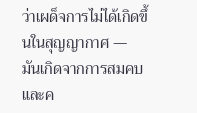ว่าเผด็จการไม่ได้เกิดขึ้นในสุญญากาศ — มันเกิดจากการสมคบและค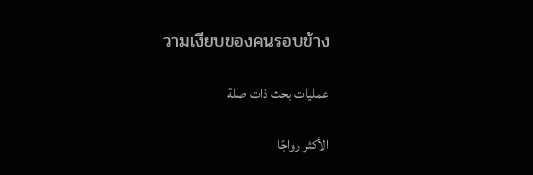วามเงียบของคนรอบข้าง

عمليات بحث ذات صلة

الأكثر رواجًا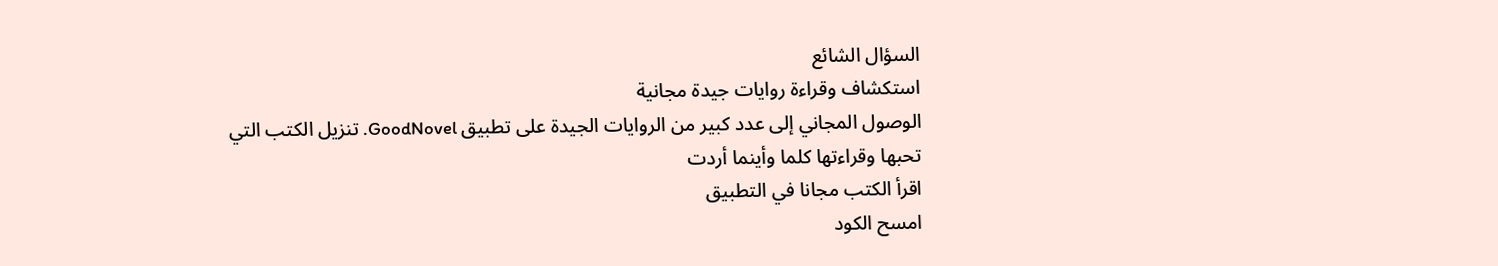السؤال الشائع
استكشاف وقراءة روايات جيدة مجانية
الوصول المجاني إلى عدد كبير من الروايات الجيدة على تطبيق GoodNovel. تنزيل الكتب التي تحبها وقراءتها كلما وأينما أردت
اقرأ الكتب مجانا في التطبيق
امسح الكود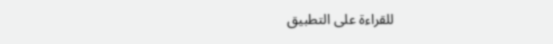للقراءة على التطبيق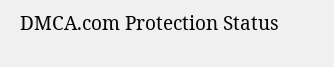DMCA.com Protection Status